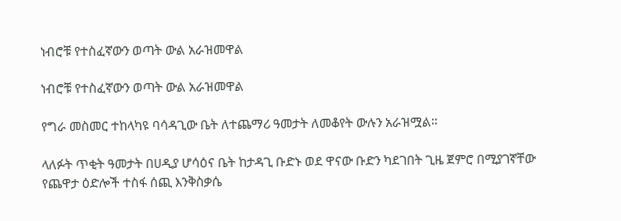ነብሮቹ የተስፈኛውን ወጣት ውል አራዝመዋል

ነብሮቹ የተስፈኛውን ወጣት ውል አራዝመዋል

የግራ መስመር ተከላካዩ ባሳዳጊው ቤት ለተጨማሪ ዓመታት ለመቆየት ውሉን አራዝሟል።

ላለፉት ጥቂት ዓመታት በሀዲያ ሆሳዕና ቤት ከታዳጊ ቡድኑ ወደ ዋናው ቡድን ካደገበት ጊዜ ጀምሮ በሚያገኛቸው የጨዋታ ዕድሎች ተስፋ ሰጪ እንቅስቃሴ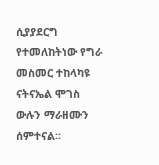ሲያያደርግ የተመለከትነው የግራ መስመር ተከላካዩ ናትናኤል ሞገስ ውሉን ማራዘሙን ሰምተናል።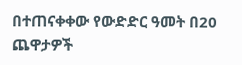በተጠናቀቀው የውድድር ዓመት በ20 ጨዋታዎች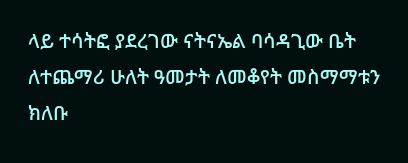ላይ ተሳትፎ ያደረገው ናትናኤል ባሳዳጊው ቤት ለተጨማሪ ሁለት ዓመታት ለመቆየት መስማማቱን ክለቡ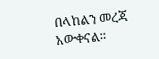በላከልን መረጃ አውቀናል።